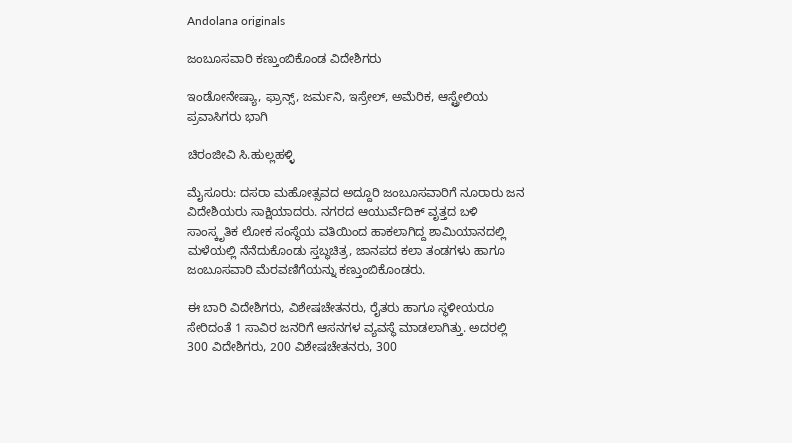Andolana originals

ಜಂಬೂಸವಾರಿ ಕಣ್ತುಂಬಿಕೊಂಡ ವಿದೇಶಿಗರು

ಇಂಡೋನೇಷ್ಯಾ, ಫ್ರಾನ್ಸ್, ಜರ್ಮನಿ, ಇಸ್ರೇಲ್, ಅಮೆರಿಕ, ಆಸ್ಟ್ರೇಲಿಯ ಪ್ರವಾಸಿಗರು ಭಾಗಿ

ಚಿರಂಜೀವಿ ಸಿ.ಹುಲ್ಲಹಳ್ಳಿ

ಮೈಸೂರು: ದಸರಾ ಮಹೋತ್ಸವದ ಅದ್ದೂರಿ ಜಂಬೂಸವಾರಿಗೆ ನೂರಾರು ಜನ ವಿದೇಶಿಯರು ಸಾಕ್ಷಿಯಾದರು. ನಗರದ ಆಯುರ್ವೆದಿಕ್ ವೃತ್ತದ ಬಳಿ ಸಾಂಸ್ಕೃತಿಕ ಲೋಕ ಸಂಸ್ಥೆಯ ವತಿಯಿಂದ ಹಾಕಲಾಗಿದ್ದ ಶಾಮಿಯಾನದಲ್ಲಿ ಮಳೆಯಲ್ಲಿ ನೆನೆದುಕೊಂಡು ಸ್ತಬ್ಧಚಿತ್ರ, ಜಾನಪದ ಕಲಾ ತಂಡಗಳು ಹಾಗೂ ಜಂಬೂಸವಾರಿ ಮೆರವಣಿಗೆಯನ್ನು ಕಣ್ತುಂಬಿಕೊಂಡರು.

ಈ ಬಾರಿ ವಿದೇಶಿಗರು, ವಿಶೇಷಚೇತನರು, ರೈತರು ಹಾಗೂ ಸ್ಥಳೀಯರೂ ಸೇರಿದಂತೆ 1 ಸಾವಿರ ಜನರಿಗೆ ಆಸನಗಳ ವ್ಯವಸ್ಥೆ ಮಾಡಲಾಗಿತ್ತು. ಅದರಲ್ಲಿ 300 ವಿದೇಶಿಗರು, 200 ವಿಶೇಷಚೇತನರು, 300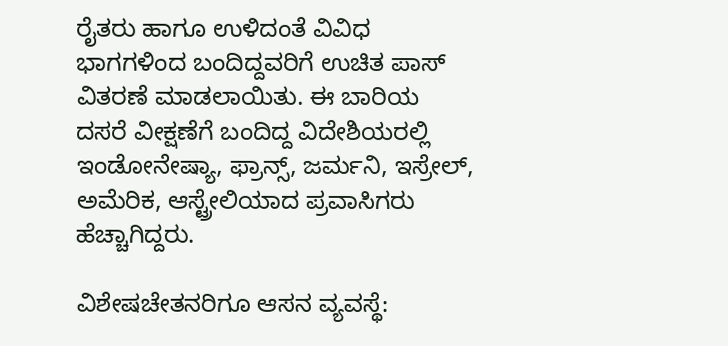ರೈತರು ಹಾಗೂ ಉಳಿದಂತೆ ವಿವಿಧ ಭಾಗಗಳಿಂದ ಬಂದಿದ್ದವರಿಗೆ ಉಚಿತ ಪಾಸ್ ವಿತರಣೆ ಮಾಡಲಾಯಿತು. ಈ ಬಾರಿಯ ದಸರೆ ವೀಕ್ಷಣೆಗೆ ಬಂದಿದ್ದ ವಿದೇಶಿಯರಲ್ಲಿ ಇಂಡೋನೇಷ್ಯಾ, ಫ್ರಾನ್ಸ್, ಜರ್ಮನಿ, ಇಸ್ರೇಲ್, ಅಮೆರಿಕ, ಆಸ್ಟ್ರೇಲಿಯಾದ ಪ್ರವಾಸಿಗರು ಹೆಚ್ಚಾಗಿದ್ದರು.

ವಿಶೇಷಚೇತನರಿಗೂ ಆಸನ ವ್ಯವಸ್ಥೆ: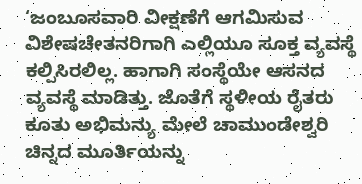‘ಜಂಬೂಸವಾರಿ ವೀಕ್ಷಣೆಗೆ ಆಗಮಿಸುವ ವಿಶೇಷಚೇತನರಿಗಾಗಿ ಎಲ್ಲಿಯೂ ಸೂಕ್ತ ವ್ಯವಸ್ಥೆ ಕಲ್ಪಿಸಿರಲಿಲ್ಲ. ಹಾಗಾಗಿ ಸಂಸ್ಥೆಯೇ ಆಸನದ ವ್ಯವಸ್ಥೆ ಮಾಡಿತ್ತು. ಜೊತೆಗೆ ಸ್ಥಳೀಯ ರೈತರು ಕೂತು ಅಭಿಮನ್ಯು ಮೇಲೆ ಚಾಮುಂಡೇಶ್ವರಿ ಚಿನ್ನದ ಮೂರ್ತಿಯನ್ನು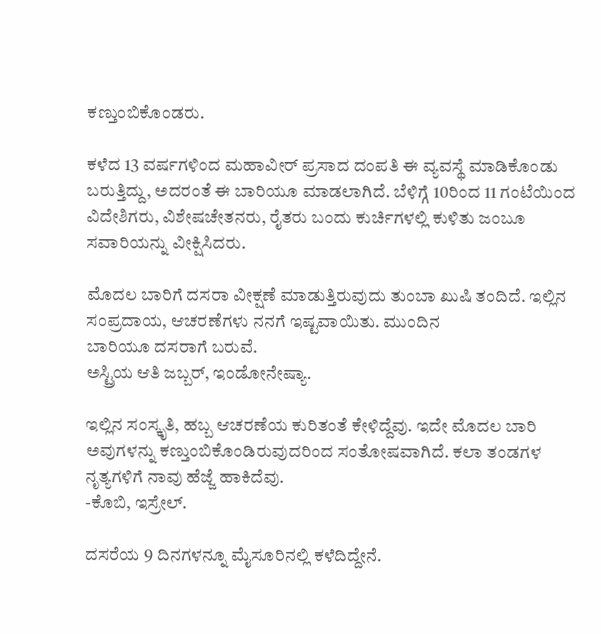ಕಣ್ತುಂಬಿಕೊಂಡರು.

ಕಳೆದ 13 ವರ್ಷಗಳಿಂದ ಮಹಾವೀರ್ ಪ್ರಸಾದ ದಂಪತಿ ಈ ವ್ಯವಸ್ಥೆ ಮಾಡಿಕೊಂಡು ಬರುತ್ತಿದ್ದು, ಅದರಂತೆ ಈ ಬಾರಿಯೂ ಮಾಡಲಾಗಿದೆ. ಬೆಳಿಗ್ಗೆ 10ರಿಂದ 11 ಗಂಟೆಯಿಂದ ವಿದೇಶಿಗರು, ವಿಶೇಷಚೇತನರು, ರೈತರು ಬಂದು ಕುರ್ಚಿಗಳಲ್ಲಿ ಕುಳಿತು ಜಂಬೂ ಸವಾರಿಯನ್ನು ವೀಕ್ಷಿಸಿದರು.

ಮೊದಲ ಬಾರಿಗೆ ದಸರಾ ವೀಕ್ಷಣೆ ಮಾಡುತ್ತಿರುವುದು ತುಂಬಾ ಖುಷಿ ತಂದಿದೆ. ಇಲ್ಲಿನ ಸಂಪ್ರದಾಯ, ಆಚರಣೆಗಳು ನನಗೆ ಇಷ್ಟವಾಯಿತು. ಮುಂದಿನ
ಬಾರಿಯೂ ದಸರಾಗೆ ಬರುವೆ.
ಅಸ್ಟ್ರಿಯ ಆತಿ ಜಬ್ಬರ್, ಇಂಡೋನೇಷ್ಯಾ.

ಇಲ್ಲಿನ ಸಂಸ್ಕೃತಿ, ಹಬ್ಬ ಆಚರಣೆಯ ಕುರಿತಂತೆ ಕೇಳಿದ್ದೆವು. ಇದೇ ಮೊದಲ ಬಾರಿ ಅವುಗಳನ್ನು ಕಣ್ತುಂಬಿಕೊಂಡಿರುವುದರಿಂದ ಸಂತೋಷವಾಗಿದೆ. ಕಲಾ ತಂಡಗಳ ನೃತ್ಯಗಳಿಗೆ ನಾವು ಹೆಜ್ಜೆ ಹಾಕಿದೆವು.
-ಕೊಬಿ, ಇಸ್ರೇಲ್.

ದಸರೆಯ 9 ದಿನಗಳನ್ನೂ ಮೈಸೂರಿನಲ್ಲಿ ಕಳೆದಿದ್ದೇನೆ.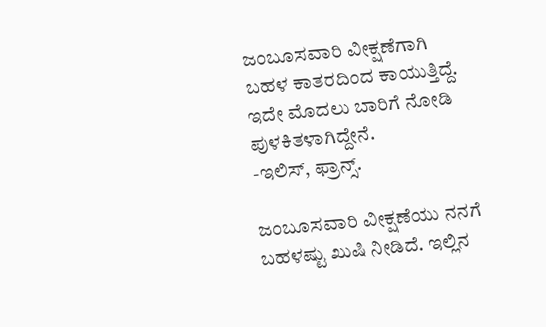ಜಂಬೂಸವಾರಿ ವೀಕ್ಷಣೆಗಾಗಿ ಬಹಳ ಕಾತರದಿಂದ ಕಾಯುತ್ತಿದ್ದೆ. ಇದೇ ಮೊದಲು ಬಾರಿಗೆ ನೋಡಿ ಪುಳಕಿತಳಾಗಿದ್ದೇನೆ.
-ಇಲಿಸ್, ಫ್ರಾನ್ಸ್.

ಜಂಬೂಸವಾರಿ ವೀಕ್ಷಣೆಯು ನನಗೆ ಬಹಳಷ್ಟು ಖುಷಿ ನೀಡಿದೆ. ಇಲ್ಲಿನ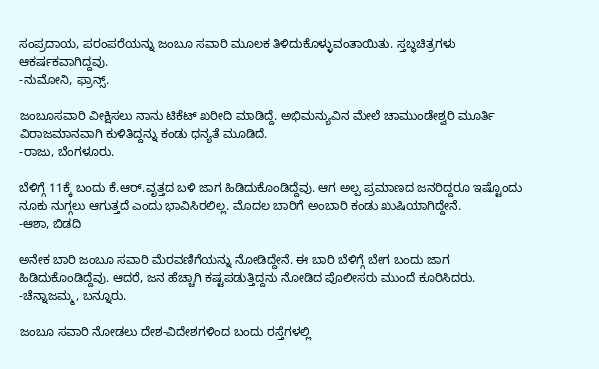ಸಂಪ್ರದಾಯ, ಪರಂಪರೆಯನ್ನು ಜಂಬೂ ಸವಾರಿ ಮೂಲಕ ತಿಳಿದುಕೊಳ್ಳುವಂತಾಯಿತು. ಸ್ತಬ್ಧಚಿತ್ರಗಳು ಆಕರ್ಷಕವಾಗಿದ್ದವು.
-ನುಮೋನಿ, ಫ್ರಾನ್ಸ್.

ಜಂಬೂಸವಾರಿ ವೀಕ್ಷಿಸಲು ನಾನು ಟಿಕೆಟ್ ಖರೀದಿ ಮಾಡಿದ್ದೆ. ಅಭಿಮನ್ಯುವಿನ ಮೇಲೆ ಚಾಮುಂಡೇಶ್ವರಿ ಮೂರ್ತಿ ವಿರಾಜಮಾನವಾಗಿ ಕುಳಿತಿದ್ದನ್ನು ಕಂಡು ಧನ್ಯತೆ ಮೂಡಿದೆ.
-ರಾಜು, ಬೆಂಗಳೂರು.

ಬೆಳಿಗ್ಗೆ 11ಕ್ಕೆ ಬಂದು ಕೆ.ಆರ್.ವೃತ್ತದ ಬಳಿ ಜಾಗ ಹಿಡಿದುಕೊಂಡಿದ್ದೆವು. ಆಗ ಅಲ್ಪ ಪ್ರಮಾಣದ ಜನರಿದ್ದರೂ ಇಷ್ಟೊಂದು ನೂಕು ನುಗ್ಗಲು ಆಗುತ್ತದೆ ಎಂದು ಭಾವಿಸಿರಲಿಲ್ಲ. ಮೊದಲ ಬಾರಿಗೆ ಅಂಬಾರಿ ಕಂಡು ಖುಷಿಯಾಗಿದ್ದೇನೆ.
-ಆಶಾ, ಬಿಡದಿ

ಅನೇಕ ಬಾರಿ ಜಂಬೂ ಸವಾರಿ ಮೆರವಣಿಗೆಯನ್ನು ನೋಡಿದ್ದೇನೆ. ಈ ಬಾರಿ ಬೆಳಿಗ್ಗೆ ಬೇಗ ಬಂದು ಜಾಗ ಹಿಡಿದುಕೊಂಡಿದ್ದೆವು. ಆದರೆ, ಜನ ಹೆಚ್ಚಾಗಿ ಕಷ್ಟಪಡುತ್ತಿದ್ದನು ನೋಡಿದ ಪೊಲೀಸರು ಮುಂದೆ ಕೂರಿಸಿದರು.
-ಚೆನ್ನಾಜಮ್ಮ, ಬನ್ನೂರು.

ಜಂಬೂ ಸವಾರಿ ನೋಡಲು ದೇಶ-ವಿದೇಶಗಳಿಂದ ಬಂದು ರಸ್ತೆಗಳಲ್ಲಿ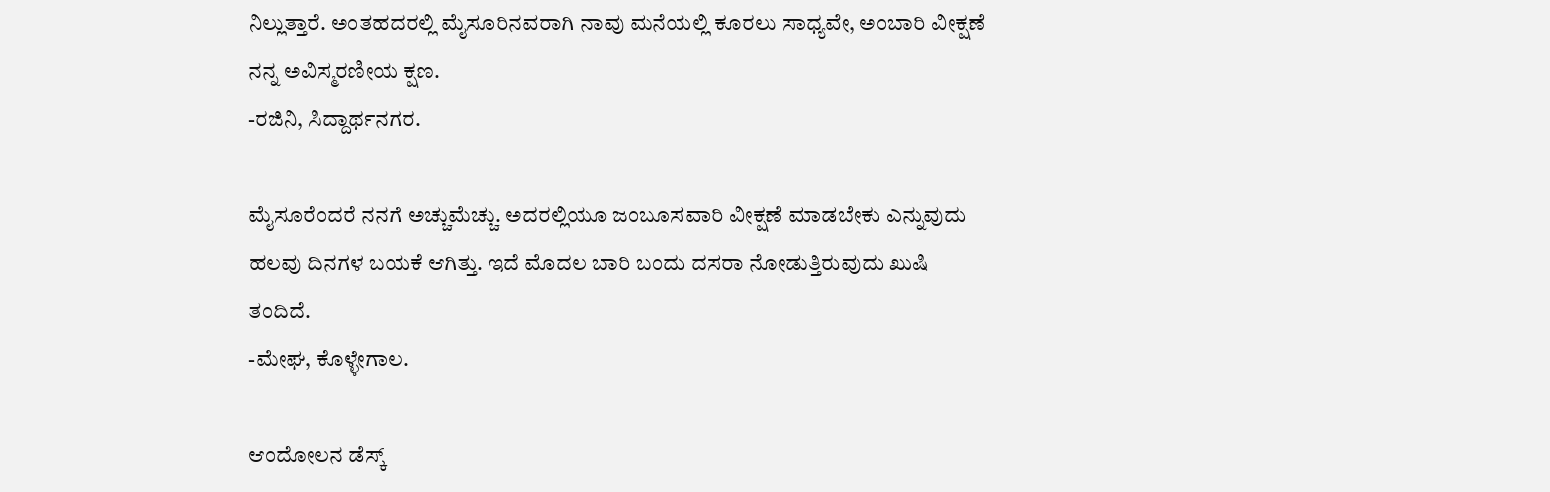ನಿಲ್ಲುತ್ತಾರೆ. ಅಂತಹದರಲ್ಲಿ ಮೈಸೂರಿನವರಾಗಿ ನಾವು ಮನೆಯಲ್ಲಿ ಕೂರಲು ಸಾಧ್ಯವೇ, ಅಂಬಾರಿ ವೀಕ್ಷಣೆ ನನ್ನ ಅವಿಸ್ಮರಣೀಯ ಕ್ಷಣ.
-ರಜಿನಿ, ಸಿದ್ದಾರ್ಥನಗರ.

ಮೈಸೂರೆಂದರೆ ನನಗೆ ಅಚ್ಚುಮೆಚ್ಚು. ಅದರಲ್ಲಿಯೂ ಜಂಬೂಸವಾರಿ ವೀಕ್ಷಣೆ ಮಾಡಬೇಕು ಎನ್ನುವುದು ಹಲವು ದಿನಗಳ ಬಯಕೆ ಆಗಿತ್ತು. ಇದೆ ಮೊದಲ ಬಾರಿ ಬಂದು ದಸರಾ ನೋಡುತ್ತಿರುವುದು ಖುಷಿ ತಂದಿದೆ.
-ಮೇಘ, ಕೊಳ್ಳೇಗಾಲ.

ಆಂದೋಲನ ಡೆಸ್ಕ್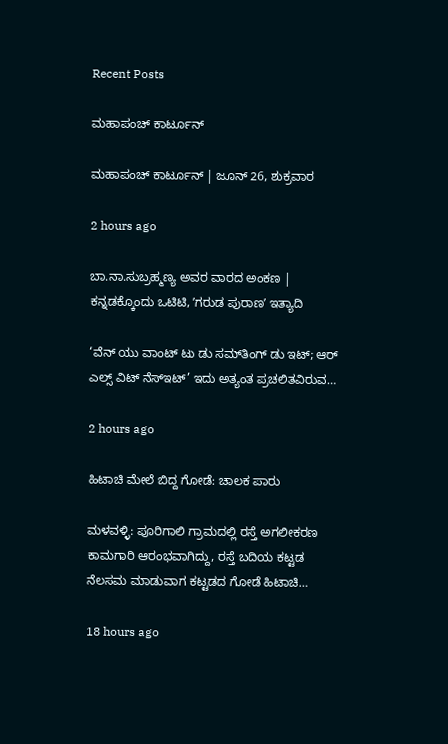Recent Posts

ಮಹಾಪಂಚ್‌ ಕಾರ್ಟೂನ್‌

ಮಹಾಪಂಚ್‌ ಕಾರ್ಟೂನ್‌ | ಜೂನ್‌ 26, ಶುಕ್ರವಾರ

2 hours ago

ಬಾ.ನಾ.ಸುಬ್ರಹ್ಮಣ್ಯ ಅವರ ವಾರದ ಅಂಕಣ | ಕನ್ನಡಕ್ಕೊಂದು ಒಟಿಟಿ, ʼಗರುಡ ಪುರಾಣʼ ಇತ್ಯಾದಿ

‘ವೆನ್ ಯು ವಾಂಟ್ ಟು ಡು ಸಮ್‌ತಿಂಗ್ ಡು ಇಟ್; ಆರ್ ಎಲ್ಸ್ ವಿಟ್ ನೆಸ್‌ಇಟ್’ ಇದು ಅತ್ಯಂತ ಪ್ರಚಲಿತವಿರುವ…

2 hours ago

ಹಿಟಾಚಿ ಮೇಲೆ ಬಿದ್ದ ಗೋಡೆ: ಚಾಲಕ ಪಾರು

ಮಳವಳ್ಳಿ: ಪೂರಿಗಾಲಿ ಗ್ರಾಮದಲ್ಲಿ ರಸ್ತೆ ಅಗಲೀಕರಣ ಕಾಮಗಾರಿ ಆರಂಭವಾಗಿದ್ದು, ರಸ್ತೆ ಬದಿಯ ಕಟ್ಟಡ ನೆಲಸಮ ಮಾಡುವಾಗ ಕಟ್ಟಡದ ಗೋಡೆ ಹಿಟಾಚಿ…

18 hours ago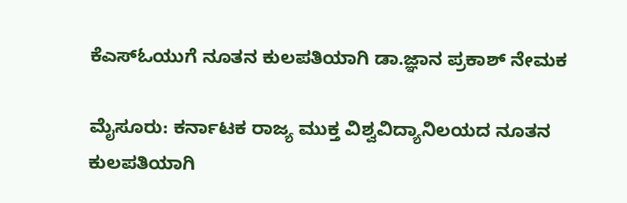ಕೆಎಸ್‌ಓಯುಗೆ ನೂತನ ಕುಲಪತಿಯಾಗಿ ಡಾ.ಜ್ಞಾನ ಪ್ರಕಾಶ್ ನೇಮಕ

ಮೈಸೂರು: ಕರ್ನಾಟಕ ರಾಜ್ಯ ಮುಕ್ತ ವಿಶ್ವವಿದ್ಯಾನಿಲಯದ ನೂತನ ಕುಲಪತಿಯಾಗಿ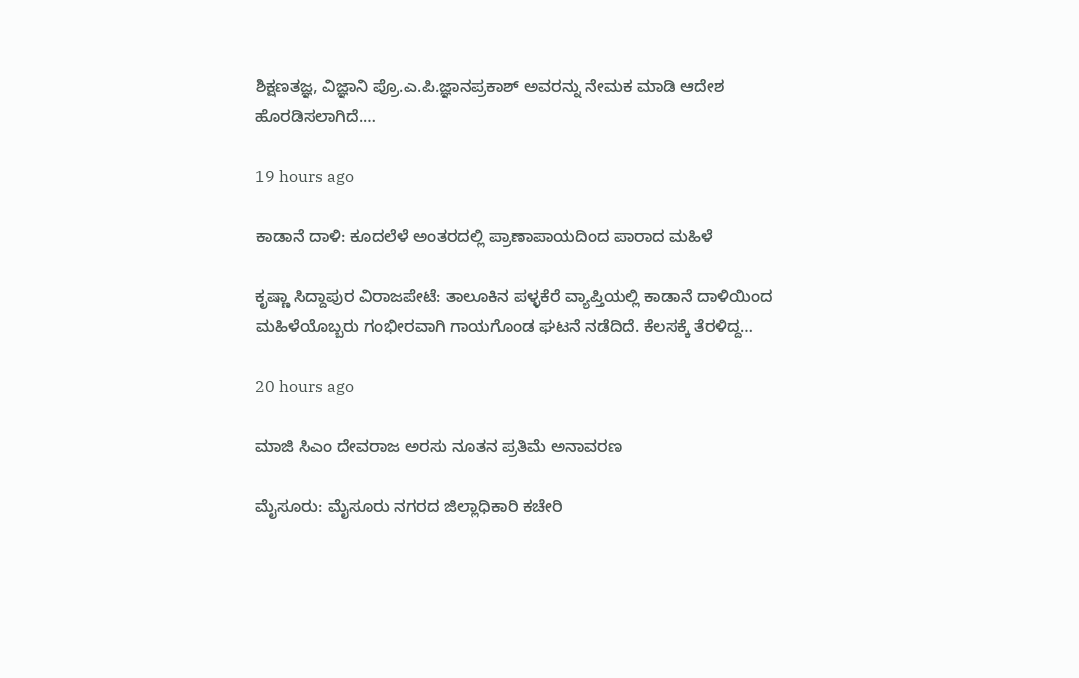ಶಿಕ್ಷಣತಜ್ಞ, ವಿಜ್ಞಾನಿ ಪ್ರೊ.ಎ.ಪಿ.ಜ್ಞಾನಪ್ರಕಾಶ್ ಅವರನ್ನು ನೇಮಕ ಮಾಡಿ ಆದೇಶ ಹೊರಡಿಸಲಾಗಿದೆ.…

19 hours ago

ಕಾಡಾನೆ ದಾಳಿ: ಕೂದಲೆಳೆ ಅಂತರದಲ್ಲಿ ಪ್ರಾಣಾಪಾಯದಿಂದ ಪಾರಾದ ಮಹಿಳೆ

ಕೃಷ್ಣಾ ಸಿದ್ದಾಪುರ ವಿರಾಜಪೇಟೆ: ತಾಲೂಕಿನ ಪಳ್ಳಕೆರೆ ವ್ಯಾಪ್ತಿಯಲ್ಲಿ ಕಾಡಾನೆ ದಾಳಿಯಿಂದ ಮಹಿಳೆಯೊಬ್ಬರು ಗಂಭೀರವಾಗಿ ಗಾಯಗೊಂಡ ಘಟನೆ ನಡೆದಿದೆ. ಕೆಲಸಕ್ಕೆ ತೆರಳಿದ್ದ…

20 hours ago

ಮಾಜಿ ಸಿಎಂ ದೇವರಾಜ ಅರಸು ನೂತನ ಪ್ರತಿಮೆ ಅನಾವರಣ

ಮೈಸೂರು: ಮೈಸೂರು ನಗರದ ಜಿಲ್ಲಾಧಿಕಾರಿ ಕಚೇರಿ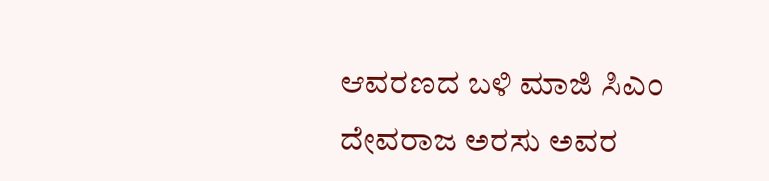ಆವರಣದ ಬಳಿ ಮಾಜಿ ಸಿಎಂ ದೇವರಾಜ ಅರಸು ಅವರ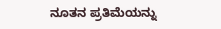ನೂತನ ಪ್ರತಿಮೆಯನ್ನು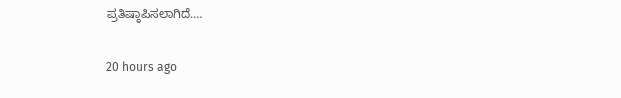ಪ್ರತಿಷ್ಠಾಪಿಸಲಾಗಿದೆ.…

20 hours ago